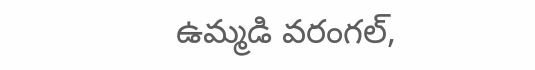ఉమ్మడి వరంగల్,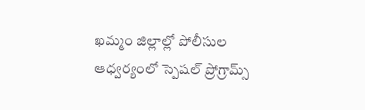ఖమ్మం జిల్లాల్లో పోలీసుల ఆధ్వర్యంలో స్పెషల్ ప్రోగ్రామ్స్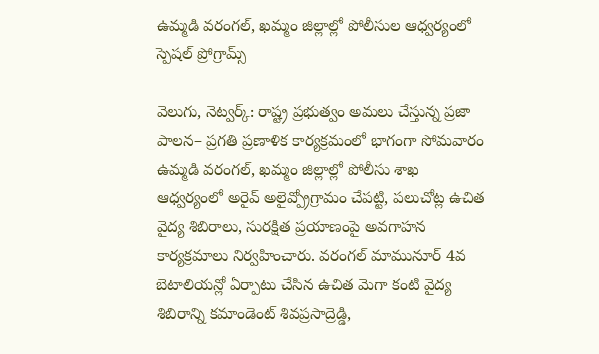ఉమ్మడి వరంగల్, ఖమ్మం జిల్లాల్లో పోలీసుల ఆధ్వర్యంలో స్పెషల్ ప్రోగ్రామ్స్

వెలుగు, నెట్వర్క్: రాష్ట్ర ప్రభుత్వం అమలు చేస్తున్న ప్రజా పాలన– ప్రగతి ప్రణాళిక కార్యక్రమంలో భాగంగా సోమవారం ఉమ్మడి వరంగల్, ఖమ్మం జిల్లాల్లో పోలీసు శాఖ ఆధ్వర్యంలో అరైవ్ అలైవ్ప్రోగ్రామం చేపట్టి, పలుచోట్ల ఉచిత వైద్య శిబిరాలు, సురక్షిత ప్రయాణంపై అవగాహన కార్యక్రమాలు నిర్వహించారు. వరంగల్ మామునూర్ 4వ బెటాలియన్లో ఏర్పాటు చేసిన ఉచిత మెగా కంటి వైద్య శిబిరాన్ని కమాండెంట్ శివప్రసాద్రెడ్డి,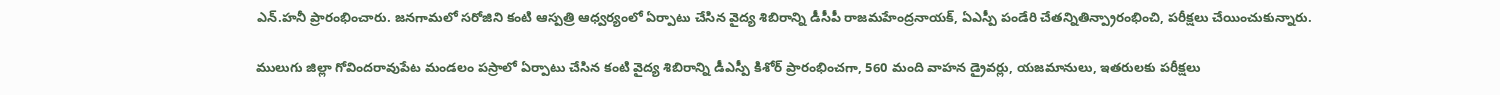ఎన్.హనీ ప్రారంభించారు. జనగామలో సరోజిని కంటి ఆస్పత్రి ఆధ్వర్యంలో ఏర్పాటు చేసిన వైద్య శిబిరాన్ని డీసీపీ రాజమహేంద్రనాయక్, ఏఎస్పీ పండేరి చేతన్నితిన్ప్రారంభించి, పరీక్షలు చేయించుకున్నారు.

ములుగు జిల్లా గోవిందరావుపేట మండలం పస్రాలో ఏర్పాటు చేసిన కంటి వైద్య శిబిరాన్ని డీఎస్పీ కిశోర్ ప్రారంభించగా, 560 మంది వాహన డ్రైవర్లు, యజమానులు, ఇతరులకు పరీక్షలు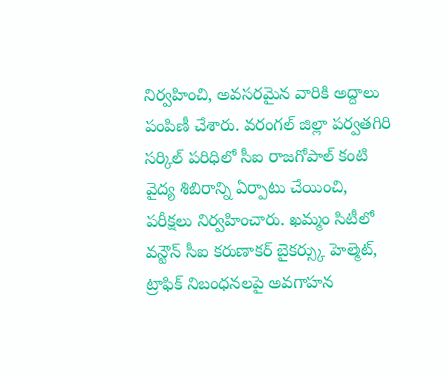నిర్వహించి, అవసరమైన వారికి అద్దాలు పంపిణీ చేశారు. వరంగల్ జిల్లా పర్వతగిరి సర్కిల్ పరిధిలో సీఐ రాజగోపాల్ కంటి వైద్య శిబిరాన్ని ఏర్పాటు చేయించి, పరీక్షలు నిర్వహించారు. ఖమ్మం సిటీలో వన్టౌన్ సీఐ కరుణాకర్ బైకర్స్కు హెల్మెట్, ట్రాఫిక్ నిబంధనలపై అవగాహన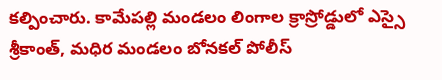కల్పించారు. కామేపల్లి మండలం లింగాల క్రాస్రోడ్డులో ఎస్సై శ్రీకాంత్, మధిర మండలం బోనకల్ పోలీస్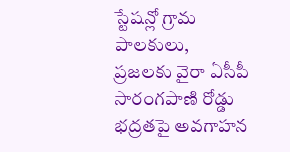స్టేషన్లో గ్రామ పాలకులు, ప్రజలకు వైరా ఏసీపీ సారంగపాణి రోడ్డు భద్రతపై అవగాహన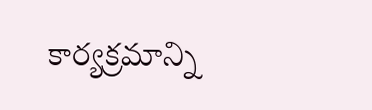కార్యక్రమాన్ని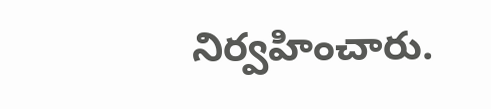నిర్వహించారు.